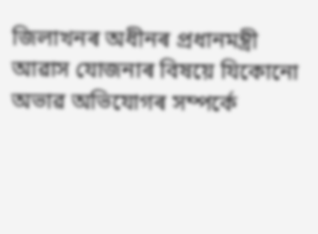জিলাখনৰ অধীনৰ প্ৰধানমন্ত্ৰী আৱাস যোজনাৰ বিষয়ে যিকোনো অভাৱ অভিযোগৰ সম্পৰ্কে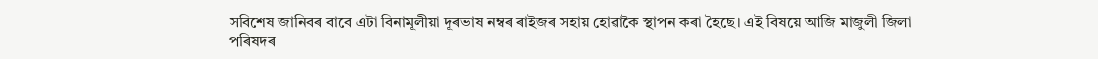সবিশেষ জানিবৰ বাবে এটা বিনামূলীয়া দূৰভাষ নম্বৰ ৰাইজৰ সহায় হোৱাকৈ স্থাপন কৰা হৈছে। এই বিষয়ে আজি মাজুলী জিলা পৰিষদৰ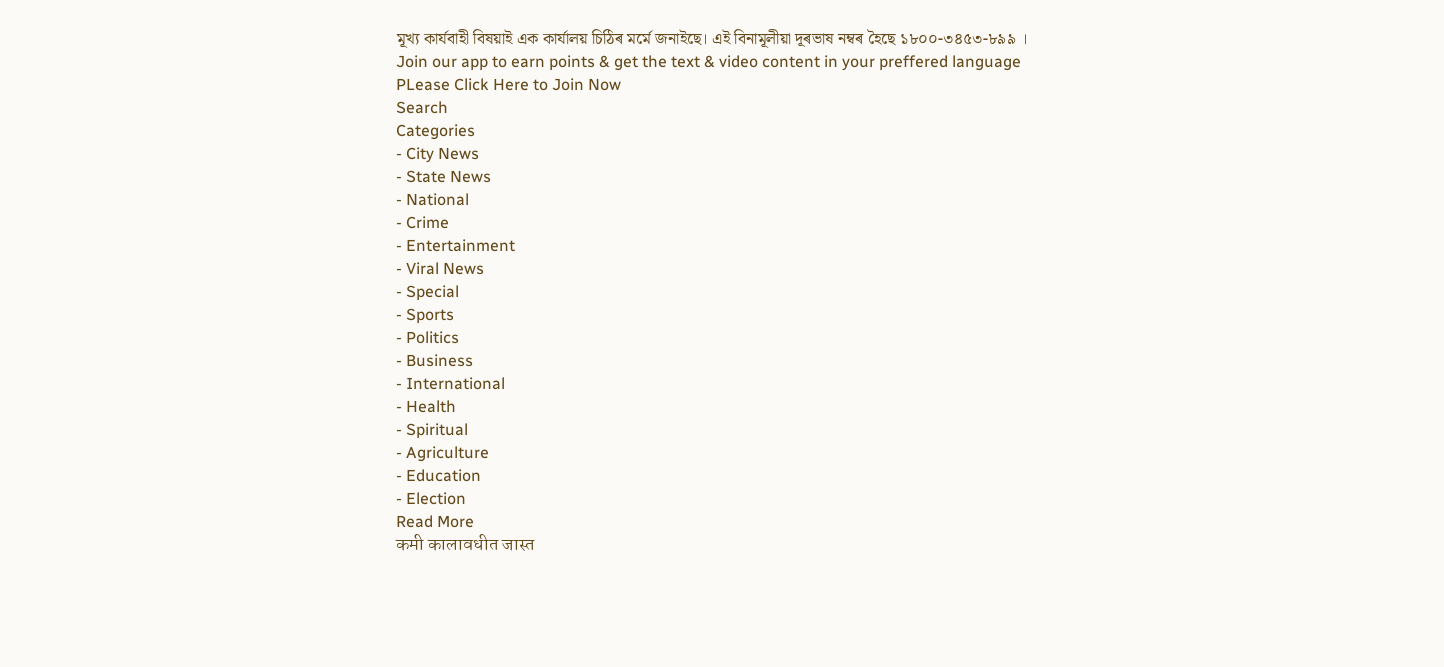মূখ্য কাৰ্যবাহী বিষয়াই এক কাৰ্যালয় চিঠিৰ মৰ্মে জনাইছে। এই বিনামূলীয়া দূৰভাষ নম্বৰ হৈছে ১৮০০-৩৪৫৩-৮৯৯ ।
Join our app to earn points & get the text & video content in your preffered language
PLease Click Here to Join Now
Search
Categories
- City News
- State News
- National
- Crime
- Entertainment
- Viral News
- Special
- Sports
- Politics
- Business
- International
- Health
- Spiritual
- Agriculture
- Education
- Election
Read More
कमी कालावधीत जास्त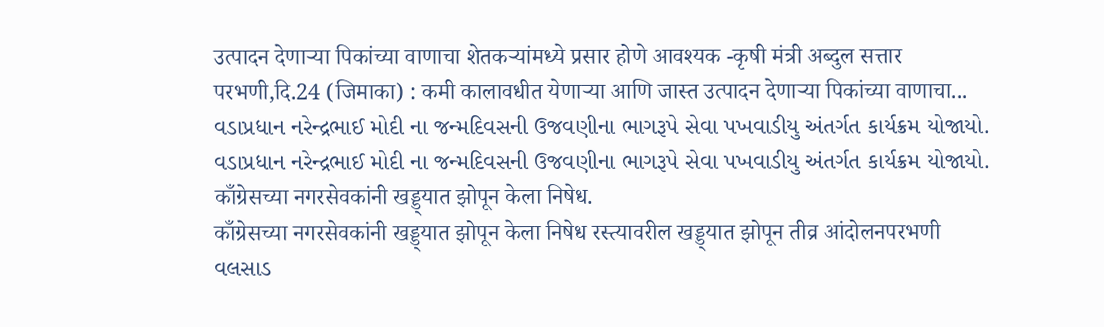उत्पादन देणाऱ्या पिकांच्या वाणाचा शेतकऱ्यांमध्ये प्रसार होणे आवश्यक -कृषी मंत्री अब्दुल सत्तार
परभणी,दि.24 (जिमाका) : कमी कालावधीत येणाऱ्या आणि जास्त उत्पादन देणाऱ्या पिकांच्या वाणाचा...
વડાપ્રધાન નરેન્દ્રભાઈ મોદી ના જન્મદિવસની ઉજવણીના ભાગરૂપે સેવા પખવાડીયુ અંતર્ગત કાર્યક્રમ યોજાયો.
વડાપ્રધાન નરેન્દ્રભાઈ મોદી ના જન્મદિવસની ઉજવણીના ભાગરૂપે સેવા પખવાડીયુ અંતર્ગત કાર્યક્રમ યોજાયો.
काँग्रेसच्या नगरसेवकांनी खड्ड्यात झोपून केला निषेध.
काँग्रेसच्या नगरसेवकांनी खड्ड्यात झोपून केला निषेध रस्त्यावरील खड्ड्यात झोपून तीव्र आंदोलनपरभणी
વલસાડ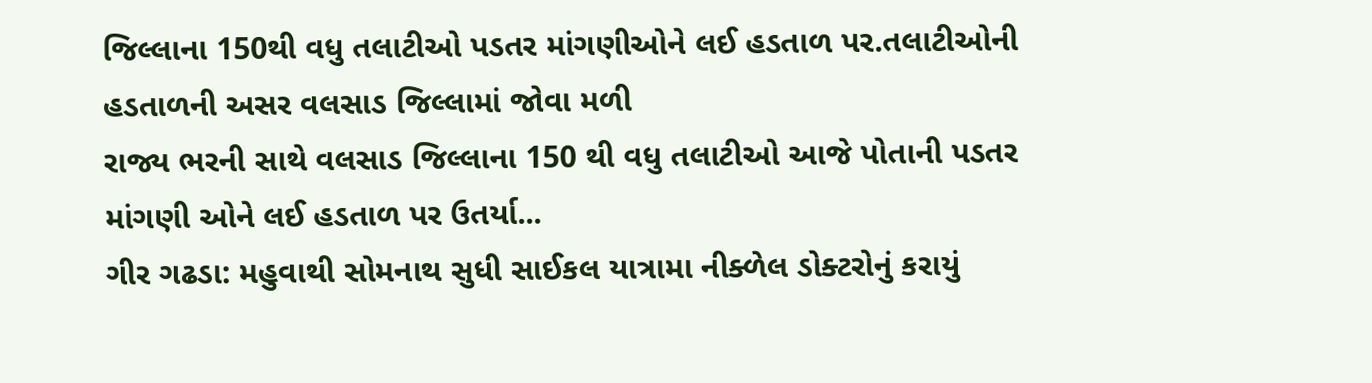જિલ્લાના 150થી વધુ તલાટીઓ પડતર માંગણીઓને લઈ હડતાળ પર.તલાટીઓની હડતાળની અસર વલસાડ જિલ્લામાં જોવા મળી
રાજ્ય ભરની સાથે વલસાડ જિલ્લાના 150 થી વધુ તલાટીઓ આજે પોતાની પડતર માંગણી ઓને લઈ હડતાળ પર ઉતર્યા...
ગીર ગઢડા: મહુવાથી સોમનાથ સુધી સાઈકલ યાત્રામા નીક્ળેલ ડોક્ટરોનું કરાયું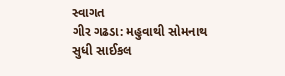સ્વાગત
ગીર ગઢડા: મહુવાથી સોમનાથ સુધી સાઈકલ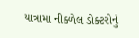યાત્રામા નીક્ળેલ ડોક્ટરોનું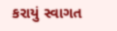કરાયું સ્વાગત